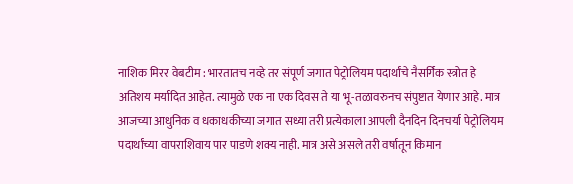नाशिक मिरर वेबटीम : भारतातच नव्हे तर संपूर्ण जगात पेट्रोलियम पदार्थांचे नैसर्गिक स्त्रोत हे अतिशय मर्यादित आहेत. त्यामुळे एक ना एक दिवस ते या भू-तळावरुनच संपुष्टात येणार आहे. मात्र आजच्या आधुनिक व धकाधकीच्या जगात सध्या तरी प्रत्येकाला आपली दैनदिन दिनचर्या पेट्रोलियम पदार्थांच्या वापराशिवाय पार पाडणे शक्य नाही. मात्र असे असले तरी वर्षातून किमान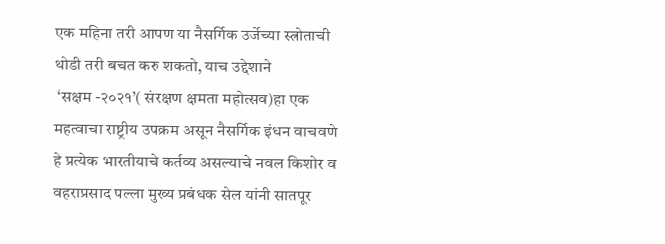एक महिना तरी आपण या नैसर्गिक उर्जेच्या स्त्रोताची थोडी तरी बचत करु शकतो, याच उद्देशाने
 ‘सक्षम -२०२१’( संरक्षण क्षमता महोत्सव)हा एक महत्वाचा राष्ट्रीय उपक्रम असून नैसर्गिक इंधन वाचवणे हे प्रत्येक भारतीयाचे कर्तव्य असल्याचे नवल किशोर व  वहराप्रसाद पल्ला मुख्य प्रबंधक सेल यांनी सातपूर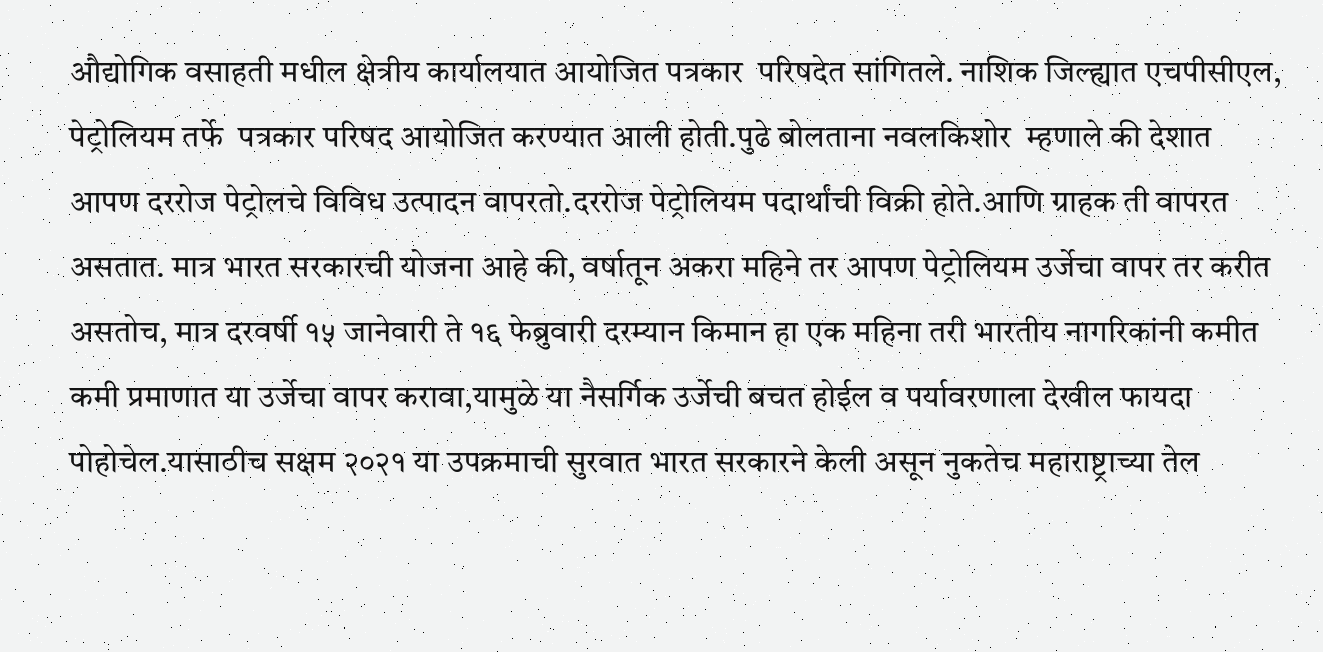औद्योगिक वसाहती मधील क्षेत्रीय कार्यालयात आयोजित पत्रकार  परिषदेत सांगितले. नाशिक जिल्ह्यात एचपीसीएल, पेट्रोलियम तर्फे  पत्रकार परिषद आयोजित करण्यात आली होती.पुढे बोलताना नवलकिशोर  म्हणाले की देशात आपण दररोज पेट्रोलचे विविध उत्पादन वापरतो.दररोज पेट्रोलियम पदार्थांची विक्री होते.आणि ग्राहक ती वापरत असतात. मात्र भारत सरकारची योजना आहे की, वर्षातून अकरा महिने तर आपण पेट्रोलियम उर्जेचा वापर तर करीत असतोच, मात्र दरवर्षी १५ जानेवारी ते १६ फेब्रुवारी दरम्यान किमान हा एक महिना तरी भारतीय नागरिकांनी कमीत कमी प्रमाणात या उर्जेचा वापर करावा,यामुळे या नैसर्गिक उर्जेची बचत होईल व पर्यावरणाला देखील फायदा पोहोचेल.यासाठीच सक्षम २०२१ या उपक्रमाची सुरवात भारत सरकारने केली असून नुकतेच महाराष्ट्राच्या तेल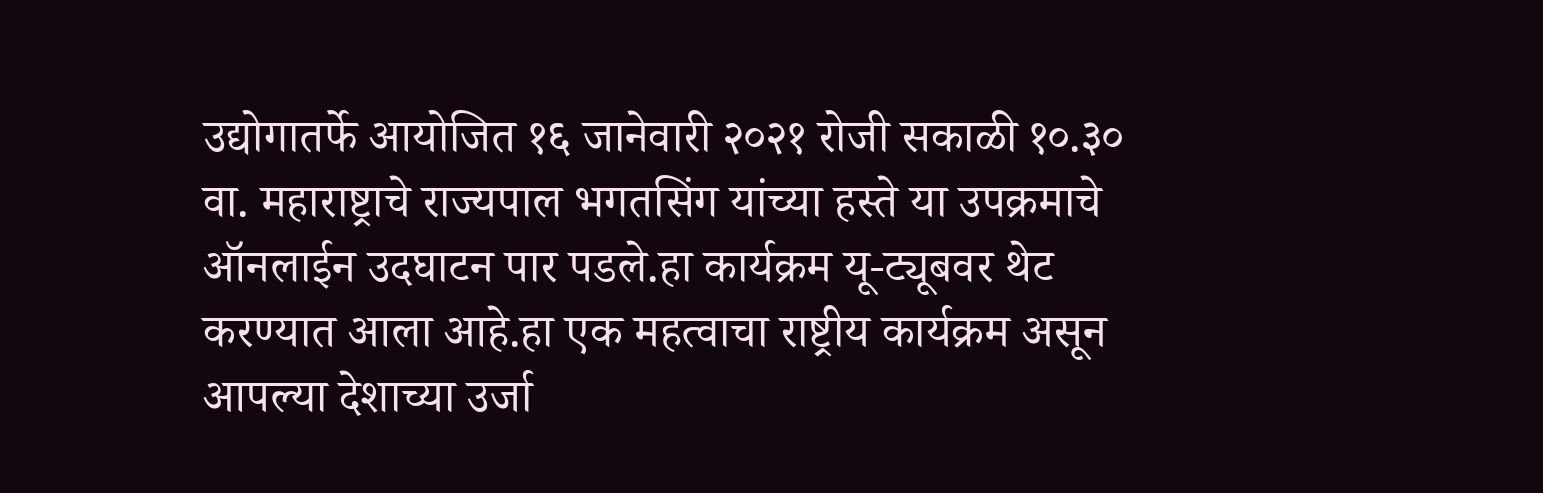उद्योगातर्फे आयोजित १६ जानेवारी २०२१ रोजी सकाळी १०.३० वा. महाराष्ट्राचे राज्यपाल भगतसिंग यांच्या हस्ते या उपक्रमाचे ऑनलाईन उदघाटन पार पडले.हा कार्यक्रम यू-ट्यूबवर थेट करण्यात आला आहे.हा एक महत्वाचा राष्ट्रीय कार्यक्रम असून आपल्या देशाच्या उर्जा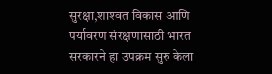सुरक्षा,शाश्‍वत विकास आणि पर्यावरण संरक्षणासाठी भारत सरकारने हा उपक्रम सुरु केला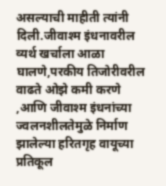असल्याची माहीती त्यांनी दिली.जीवाश्‍म इंधनावरील व्यर्थ खर्चाला आळा घालणे,परकीय तिजोरीवरील वाढते ओझे कमी करणे ,आणि जीवाश्‍म इंधनांच्या ज्वलनशीलतेमुळे निर्माण झालेल्या हरितगृह वायूच्या प्रतिकूल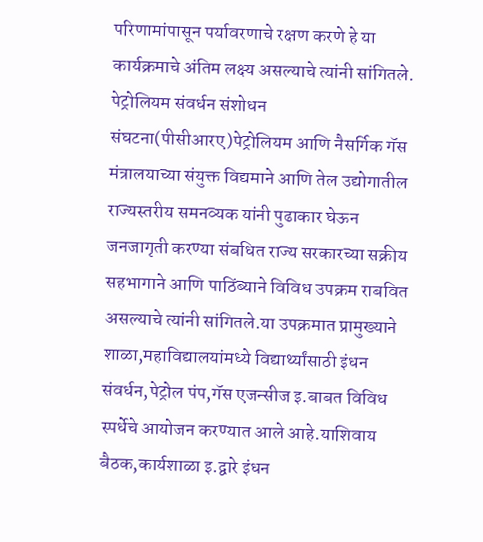परिणामांपासून पर्यावरणाचे रक्षण करणे हे या कार्यक्रमाचे अंतिम लक्ष्य असल्याचे त्यांनी सांगितले.
पेट्रोलियम संवर्धन संशोधन संघटना(पीसीआरए)पेट्रोलियम आणि नैसर्गिक गॅस मंत्रालयाच्या संयुक्त विद्यमाने आणि तेल उद्योगातील राज्यस्तरीय समनव्यक यांनी पुढाकार घेऊन जनजागृती करण्या संबधित राज्य सरकारच्या सक्रीय सहभागाने आणि पाठिंब्याने विविध उपक्रम राबवित असल्याचे त्यांनी सांगितले.या उपक्रमात प्रामुख्याने शाळा,महाविद्यालयांमध्ये विद्यार्थ्यांसाठी इंधन संवर्धन,पेट्रोल पंप,गॅस एजन्सीज इ.बाबत विविध स्पर्धेचे आयोजन करण्यात आले आहे.याशिवाय बैठक,कार्यशाळा इ.द्वारे इंधन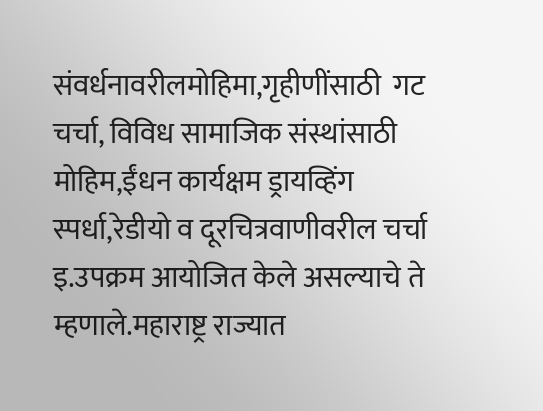संवर्धनावरीलमोहिमा,गृहीणींसाठी  गट चर्चा, विविध सामाजिक संस्थांसाठी मोहिम,ईंधन कार्यक्षम ड्रायव्हिंग स्पर्धा,रेडीयो व दूरचित्रवाणीवरील चर्चा इ.उपक्रम आयोजित केले असल्याचे ते म्हणाले.महाराष्ट्र राज्यात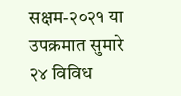सक्षम-२०२१ या उपक्रमात सुमारे २४ विविध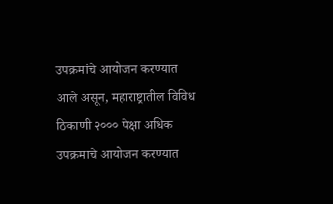उपक्रमांचे आयोजन करण्यात आले असून, महाराष्ट्रातील विविध ठिकाणी २००० पेक्षा अधिक उपक्रमाचे आयोजन करण्यात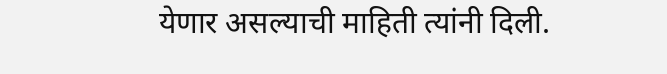येणार असल्याची माहिती त्यांनी दिली.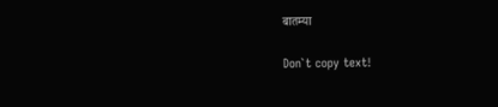बातम्या

Don`t copy text!